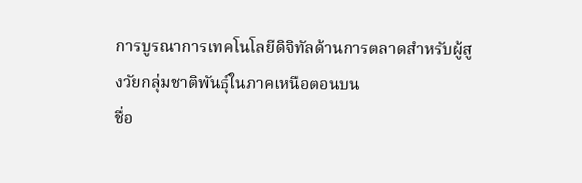การบูรณาการเทคโนโลยีดิจิทัลด้านการตลาดสำหรับผู้สูงวัยกลุ่มชาติพันธุ์ในภาคเหนือตอนบน
ชื่อ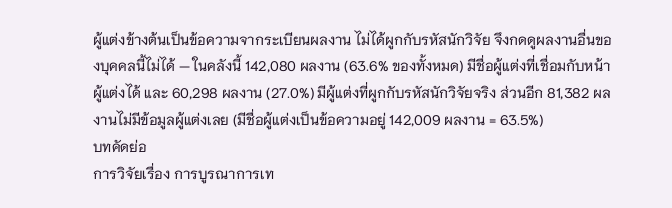ผู้แต่งข้างต้นเป็นข้อความจากระเบียนผลงาน ไม่ได้ผูกกับรหัสนักวิจัย จึงกดดูผลงานอื่นของบุคคลนี้ไม่ได้ — ในคลังนี้ 142,080 ผลงาน (63.6% ของทั้งหมด) มีชื่อผู้แต่งที่เชื่อมกับหน้าผู้แต่งได้ และ 60,298 ผลงาน (27.0%) มีผู้แต่งที่ผูกกับรหัสนักวิจัยจริง ส่วนอีก 81,382 ผลงานไม่มีข้อมูลผู้แต่งเลย (มีชื่อผู้แต่งเป็นข้อความอยู่ 142,009 ผลงาน = 63.5%)
บทคัดย่อ
การวิจัยเรื่อง การบูรณาการเท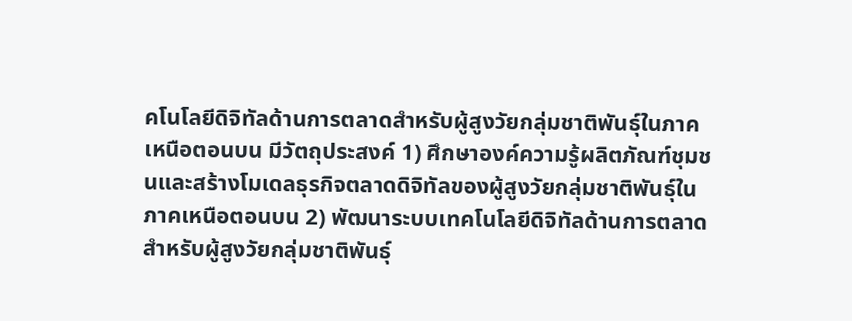คโนโลยีดิจิทัลด้านการตลาดสำหรับผู้สูงวัยกลุ่มชาติพันธุ์ในภาคเหนือตอนบน มีวัตถุประสงค์ 1) ศึกษาองค์ความรู้ผลิตภัณฑ์ชุมชนและสร้างโมเดลธุรกิจตลาดดิจิทัลของผู้สูงวัยกลุ่มชาติพันธุ์ในภาคเหนือตอนบน 2) พัฒนาระบบเทคโนโลยีดิจิทัลด้านการตลาดสำหรับผู้สูงวัยกลุ่มชาติพันธุ์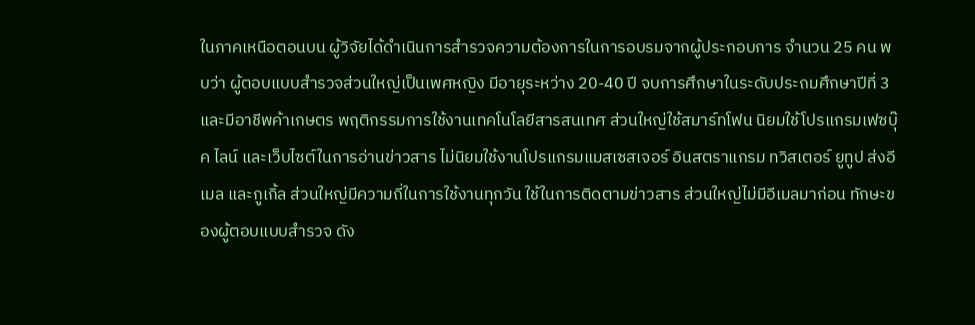ในภาคเหนือตอนบน ผู้วิจัยได้ดำเนินการสำรวจความต้องการในการอบรมจากผู้ประกอบการ จำนวน 25 คน พบว่า ผู้ตอบแบบสำรวจส่วนใหญ่เป็นเพศหญิง มีอายุระหว่าง 20-40 ปี จบการศึกษาในระดับประถมศึกษาปีที่ 3 และมีอาชีพค้าเกษตร พฤติกรรมการใช้งานเทคโนโลยีสารสนเทศ ส่วนใหญ่ใช้สมาร์ทโฟน นิยมใช้โปรแกรมเฟซบุ๊ค ไลน์ และเว็บไซต์ในการอ่านข่าวสาร ไม่นิยมใช้งานโปรแกรมแมสเซสเจอร์ อินสตราแกรม ทวิสเตอร์ ยูทูป ส่งอีเมล และกูเกิ้ล ส่วนใหญ่มีความถี่ในการใช้งานทุกวัน ใช้ในการติดตามข่าวสาร ส่วนใหญ่ไม่มีอีเมลมาก่อน ทักษะของผู้ตอบแบบสำรวจ ดัง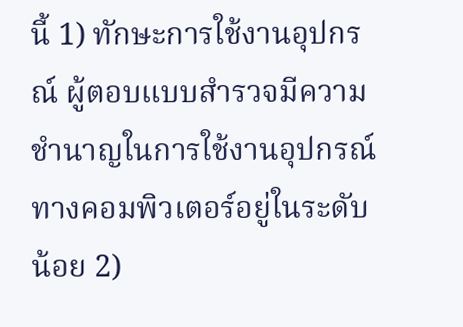นี้ 1) ทักษะการใช้งานอุปกรณ์ ผู้ตอบแบบสำรวจมีความชำนาญในการใช้งานอุปกรณ์ทางคอมพิวเตอร์อยู่ในระดับน้อย 2)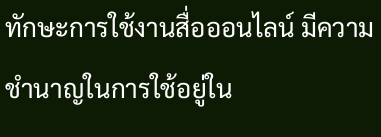ทักษะการใช้งานสื่อออนไลน์ มีความชำนาญในการใช้อยู่ใน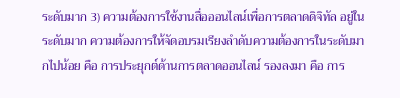ระดับมาก 3) ความต้องการใช้งานสื่อออนไลน์เพื่อการตลาดดิจิทัล อยู่ในระดับมาก ความต้องการให้จัดอบรมเรียงลำดับความต้องการในระดับมากไปน้อย คือ การประยุกต์ด้านการตลาดออนไลน์ รองลงมา คือ การ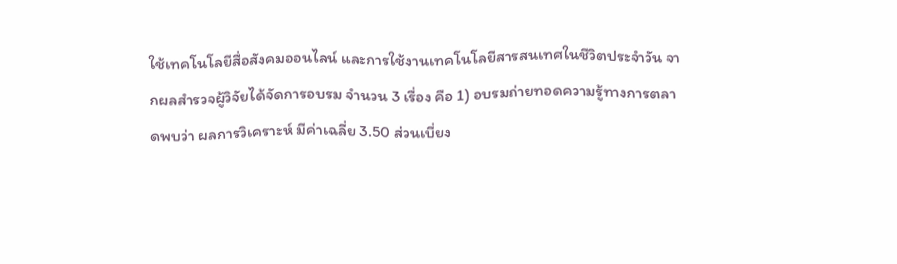ใช้เทคโนโลยีสื่อสังคมออนไลน์ และการใช้งานเทคโนโลยีสารสนเทศในชีวิตประจำวัน จากผลสำรวจผู้วิจัยได้จัดการอบรม จำนวน 3 เรื่อง คือ 1) อบรมถ่ายทอดความรู้ทางการตลาดพบว่า ผลการวิเคราะห์ มีค่าเฉลี่ย 3.50 ส่วนเบี่ยง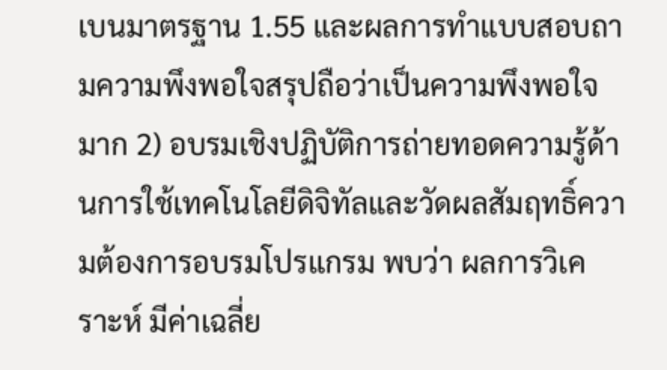เบนมาตรฐาน 1.55 และผลการทำแบบสอบถามความพึงพอใจสรุปถือว่าเป็นความพึงพอใจมาก 2) อบรมเชิงปฏิบัติการถ่ายทอดความรู้ด้านการใช้เทคโนโลยีดิจิทัลและวัดผลสัมฤทธิ์ความต้องการอบรมโปรแกรม พบว่า ผลการวิเคราะห์ มีค่าเฉลี่ย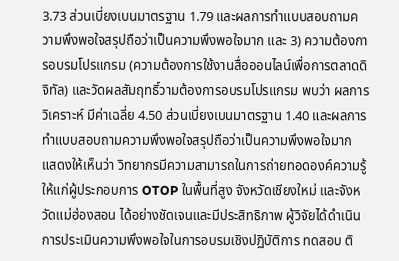3.73 ส่วนเบี่ยงเบนมาตรฐาน 1.79 และผลการทำแบบสอบถามความพึงพอใจสรุปถือว่าเป็นความพึงพอใจมาก และ 3) ความต้องการอบรมโปรแกรม (ความต้องการใช้งานสื่อออนไลน์เพื่อการตลาดดิจิทัล) และวัดผลสัมฤทธิ์วามต้องการอบรมโปรแกรม พบว่า ผลการวิเคราะห์ มีค่าเฉลี่ย 4.50 ส่วนเบี่ยงเบนมาตรฐาน 1.40 และผลการทำแบบสอบถามความพึงพอใจสรุปถือว่าเป็นความพึงพอใจมาก แสดงให้เห็นว่า วิทยากรมีความสามารถในการถ่ายทอดองค์ความรู้ให้แก่ผู้ประกอบการ OTOP ในพื้นที่สูง จังหวัดเชียงใหม่ และจังหวัดแม่ฮ่องสอน ได้อย่างชัดเจนและมีประสิทธิภาพ ผู้วิจัยได้ดำเนินการประเมินความพึงพอใจในการอบรมเชิงปฏิบัติการ ทดสอบ ติ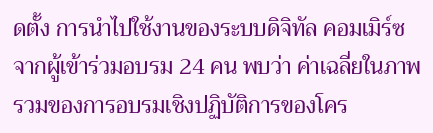ดตั้ง การนำไปใช้งานของระบบดิจิทัล คอมเมิร์ซ จากผู้เข้าร่วมอบรม 24 คน พบว่า ค่าเฉลี่ยในภาพรวมของการอบรมเชิงปฏิบัติการของโคร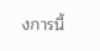งการนี้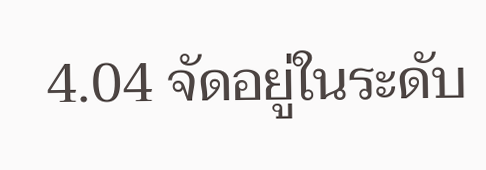4.04 จัดอยู่ในระดับ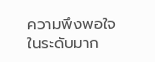ความพึงพอใจในระดับมาก